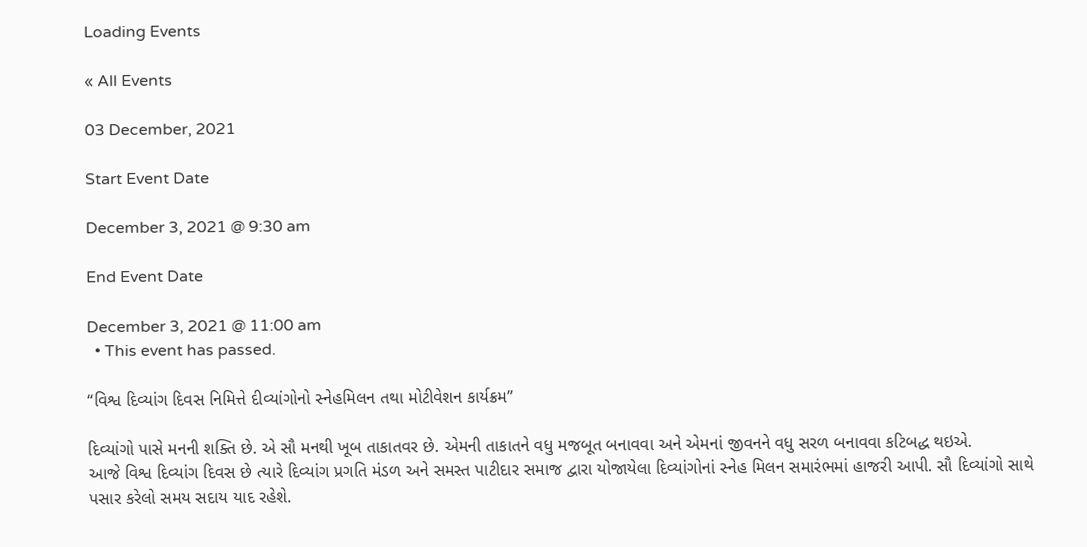Loading Events

« All Events

03 December, 2021

Start Event Date

December 3, 2021 @ 9:30 am

End Event Date

December 3, 2021 @ 11:00 am
  • This event has passed.

“વિશ્વ દિવ્યાંગ દિવસ નિમિત્તે દીવ્યાંગોનો સ્નેહમિલન તથા મોટીવેશન કાર્યક્રમ”

દિવ્યાંગો પાસે મનની શક્તિ છે. એ સૌ મનથી ખૂબ તાકાતવર છે. એમની તાકાતને વધુ મજબૂત બનાવવા અને એમનાં જીવનને વધુ સરળ બનાવવા કટિબદ્ધ થઇએ.
આજે વિશ્વ દિવ્યાંગ દિવસ છે ત્યારે દિવ્યાંગ પ્રગતિ મંડળ અને સમસ્ત પાટીદાર સમાજ દ્વારા યોજાયેલા દિવ્યાંગોનાં સ્નેહ મિલન સમારંભમાં હાજરી આપી. સૌ દિવ્યાંગો સાથે પસાર કરેલો સમય સદાય યાદ રહેશે.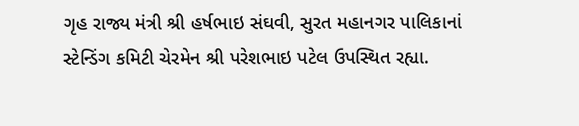ગૃહ રાજ્ય મંત્રી શ્રી હર્ષભાઇ સંઘવી, સુરત મહાનગર પાલિકાનાં સ્ટેન્ડિંગ કમિટી ચેરમેન શ્રી પરેશભાઇ પટેલ ઉપસ્થિત રહ્યા.